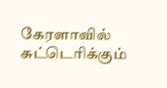கேரளாவில் சுட்டெரிக்கும்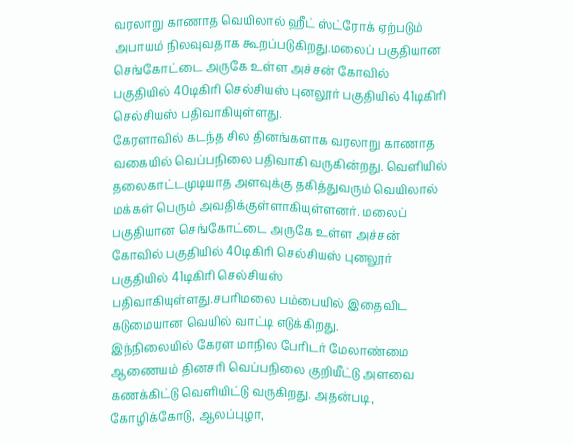வரலாறு காணாத வெயிலால் ஹீட் ஸ்ட்ரோக் ஏற்படும் அபாயம் நிலவுவதாக கூறப்படுகிறது.மலைப் பகுதியான செங்கோட்டை அருகே உள்ள அச்சன் கோவில் பகுதியில் 40டிகிரி செல்சியஸ் புனலூர் பகுதியில் 41டிகிரி செல்சியஸ் பதிவாகியுள்ளது.
கேரளாவில் கடந்த சில தினங்களாக வரலாறு காணாத வகையில் வெப்பநிலை பதிவாகி வருகின்றது. வெளியில் தலைகாட்டமுடியாத அளவுக்கு தகித்துவரும் வெயிலால் மக்கள் பெரும் அவதிக்குள்ளாகியுள்ளனர். மலைப் பகுதியான செங்கோட்டை அருகே உள்ள அச்சன் கோவில் பகுதியில் 40டிகிரி செல்சியஸ் புனலூர் பகுதியில் 41டிகிரி செல்சியஸ் பதிவாகியுள்ளது.சபரிமலை பம்பையில் இதைவிட கடுமையான வெயில் வாட்டி எடுக்கிறது.
இந்நிலையில் கேரள மாநில பேரிடர் மேலாண்மை ஆணையம் தினசரி வெப்பநிலை குறியீட்டு அளவை கணக்கிட்டு வெளியிட்டு வருகிறது. அதன்படி, கோழிக்கோடு, ஆலப்புழா,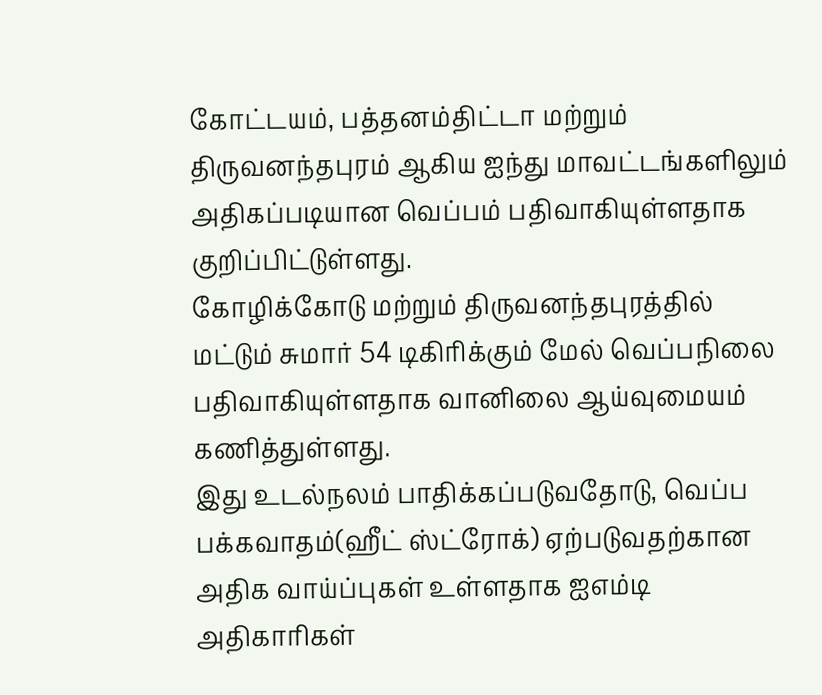கோட்டயம், பத்தனம்திட்டா மற்றும் திருவனந்தபுரம் ஆகிய ஐந்து மாவட்டங்களிலும் அதிகப்படியான வெப்பம் பதிவாகியுள்ளதாக குறிப்பிட்டுள்ளது.
கோழிக்கோடு மற்றும் திருவனந்தபுரத்தில் மட்டும் சுமார் 54 டிகிரிக்கும் மேல் வெப்பநிலை பதிவாகியுள்ளதாக வானிலை ஆய்வுமையம் கணித்துள்ளது.
இது உடல்நலம் பாதிக்கப்படுவதோடு, வெப்ப பக்கவாதம்(ஹீட் ஸ்ட்ரோக்) ஏற்படுவதற்கான அதிக வாய்ப்புகள் உள்ளதாக ஐஎம்டி அதிகாரிகள்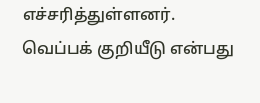எச்சரித்துள்ளனர்.
வெப்பக் குறியீடு என்பது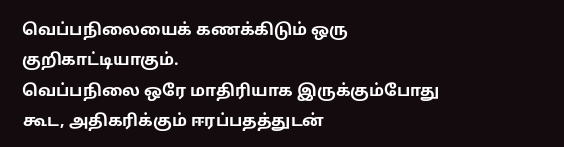வெப்பநிலையைக் கணக்கிடும் ஒரு குறிகாட்டியாகும்.
வெப்பநிலை ஒரே மாதிரியாக இருக்கும்போது கூட, அதிகரிக்கும் ஈரப்பதத்துடன்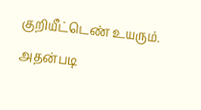குறியீட்டெண் உயரும். அதன்படி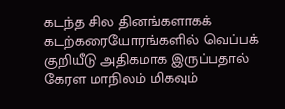கடந்த சில தினங்களாகக் கடற்கரையோரங்களில் வெப்பக் குறியீடு அதிகமாக இருப்பதால் கேரள மாநிலம் மிகவும்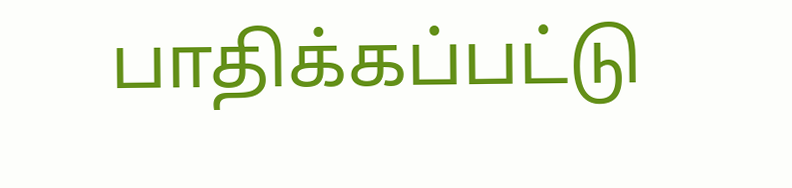பாதிக்கப்பட்டு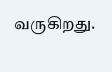வருகிறது.